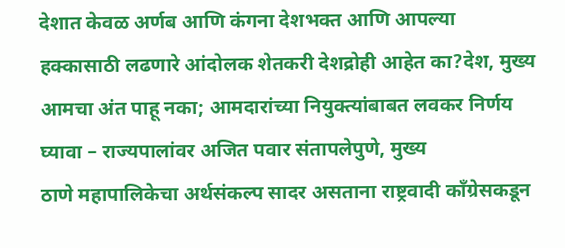देशात केवळ अर्णब आणि कंगना देशभक्त आणि आपल्या हक्कासाठी लढणारे आंदोलक शेतकरी देशद्रोही आहेत का?देश, मुख्य
आमचा अंत पाहू नका; आमदारांच्या नियुक्त्यांबाबत लवकर निर्णय घ्यावा – राज्यपालांवर अजित पवार संतापलेपुणे, मुख्य
ठाणे महापालिकेचा अर्थसंकल्प सादर असताना राष्ट्रवादी काँग्रेसकडून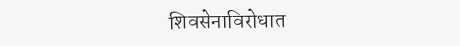शिवसेनाविरोधात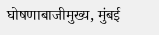घोषणाबाजीमुख्य, मुंबई